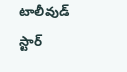టాలీవుడ్ స్టార్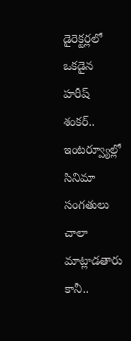డైరెక్టర్లలో ఒకడైన హరీష్ శంకర్.. ఇంటర్వ్యూల్లో సినిమా సంగతులు చాలా మాట్లాడతారు కానీ..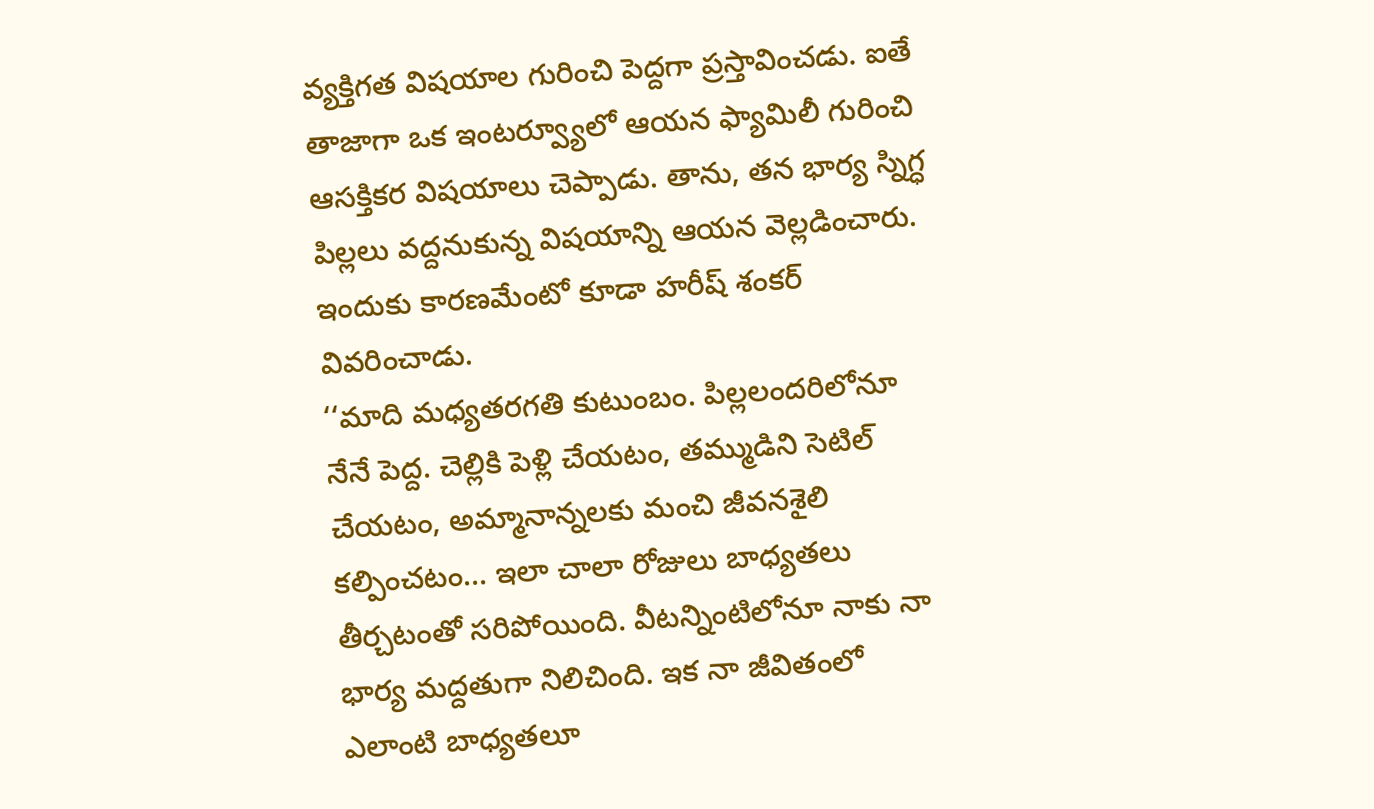వ్యక్తిగత విషయాల గురించి పెద్దగా ప్రస్తావించడు. ఐతే తాజాగా ఒక ఇంటర్వ్యూలో ఆయన ఫ్యామిలీ గురించి ఆసక్తికర విషయాలు చెప్పాడు. తాను, తన భార్య స్నిగ్ధ పిల్లలు వద్దనుకున్న విషయాన్ని ఆయన వెల్లడించారు. ఇందుకు కారణమేంటో కూడా హరీష్ శంకర్ వివరించాడు.
‘‘మాది మధ్యతరగతి కుటుంబం. పిల్లలందరిలోనూ నేనే పెద్ద. చెల్లికి పెళ్లి చేయటం, తమ్ముడిని సెటిల్ చేయటం, అమ్మానాన్నలకు మంచి జీవనశైలి కల్పించటం… ఇలా చాలా రోజులు బాధ్యతలు తీర్చటంతో సరిపోయింది. వీటన్నింటిలోనూ నాకు నా భార్య మద్దతుగా నిలిచింది. ఇక నా జీవితంలో ఎలాంటి బాధ్యతలూ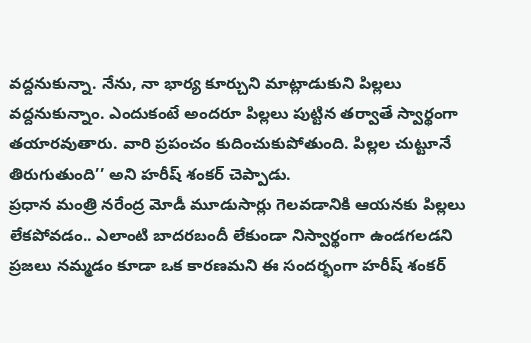వద్దనుకున్నా. నేను, నా భార్య కూర్చుని మాట్లాడుకుని పిల్లలు వద్దనుకున్నాం. ఎందుకంటే అందరూ పిల్లలు పుట్టిన తర్వాతే స్వార్థంగా తయారవుతారు. వారి ప్రపంచం కుదించుకుపోతుంది. పిల్లల చుట్టూనే తిరుగుతుంది’’ అని హరీష్ శంకర్ చెప్పాడు.
ప్రధాన మంత్రి నరేంద్ర మోడీ మూడుసార్లు గెలవడానికి ఆయనకు పిల్లలు లేకపోవడం.. ఎలాంటి బాదరబందీ లేకుండా నిస్వార్థంగా ఉండగలడని ప్రజలు నమ్మడం కూడా ఒక కారణమని ఈ సందర్భంగా హరీష్ శంకర్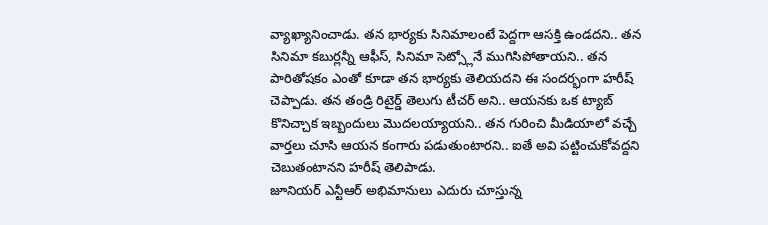వ్యాఖ్యానించాడు. తన భార్యకు సినిమాలంటే పెద్దగా ఆసక్తి ఉండదని.. తన సినిమా కబుర్లన్నీ ఆఫీస్, సినిమా సెట్స్లోనే ముగిసిపోతాయని.. తన పారితోషకం ఎంతో కూడా తన భార్యకు తెలియదని ఈ సందర్భంగా హరీష్ చెప్పాడు. తన తండ్రి రిటైర్డ్ తెలుగు టీచర్ అని.. ఆయనకు ఒక ట్యాబ్ కొనిచ్చాక ఇబ్బందులు మొదలయ్యాయని.. తన గురించి మీడియాలో వచ్చే వార్తలు చూసి ఆయన కంగారు పడుతుంటారని.. ఐతే అవి పట్టించుకోవద్దని చెబుతంటానని హరీష్ తెలిపాడు.
జూనియర్ ఎన్టీఆర్ అభిమానులు ఎదురు చూస్తున్న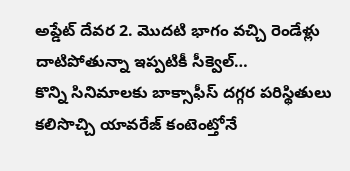అప్డేట్ దేవర 2. మొదటి భాగం వచ్చి రెండేళ్లు దాటిపోతున్నా ఇప్పటికీ సీక్వెల్…
కొన్ని సినిమాలకు బాక్సాఫీస్ దగ్గర పరిస్థితులు కలిసొచ్చి యావరేజ్ కంటెంట్తోనే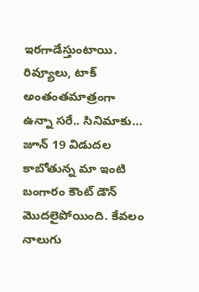ఇరగాడేస్తుంటాయి. రివ్యూలు, టాక్ అంతంతమాత్రంగా ఉన్నా సరే.. సినిమాకు…
జూన్ 19 విడుదల కాబోతున్న మా ఇంటి బంగారం కౌంట్ డౌన్ మొదలైపోయింది. కేవలం నాలుగు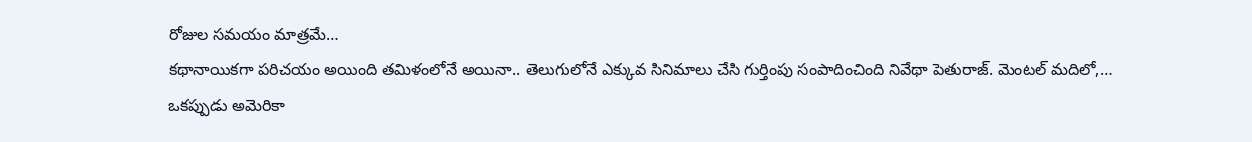రోజుల సమయం మాత్రమే…
కథానాయికగా పరిచయం అయింది తమిళంలోనే అయినా.. తెలుగులోనే ఎక్కువ సినిమాలు చేసి గుర్తింపు సంపాదించింది నివేథా పెతురాజ్. మెంటల్ మదిలో,…
ఒకప్పుడు అమెరికా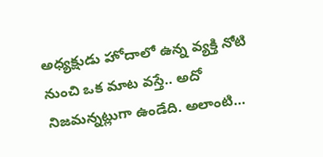అధ్యక్షుడు హోదాలో ఉన్న వ్యక్తి నోటి నుంచి ఒక మాట వస్తే.. అదో నిజమన్నట్లుగా ఉండేది. అలాంటి…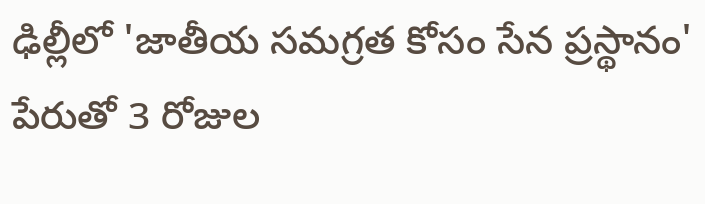ఢిల్లీలో 'జాతీయ సమగ్రత కోసం సేన ప్రస్థానం' పేరుతో 3 రోజుల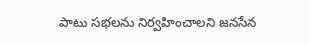పాటు సభలను నిర్వహించాలని జనసేన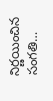నిర్ణయించిన సంగతి…